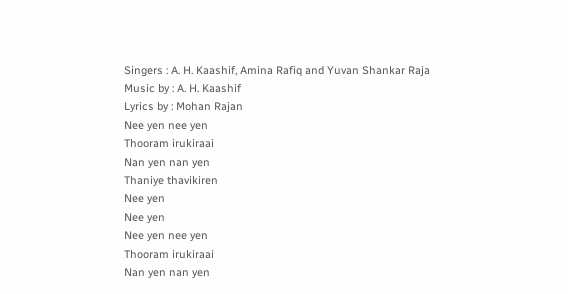Singers : A. H. Kaashif, Amina Rafiq and Yuvan Shankar Raja
Music by : A. H. Kaashif
Lyrics by : Mohan Rajan
Nee yen nee yen
Thooram irukiraai
Nan yen nan yen
Thaniye thavikiren
Nee yen
Nee yen
Nee yen nee yen
Thooram irukiraai
Nan yen nan yen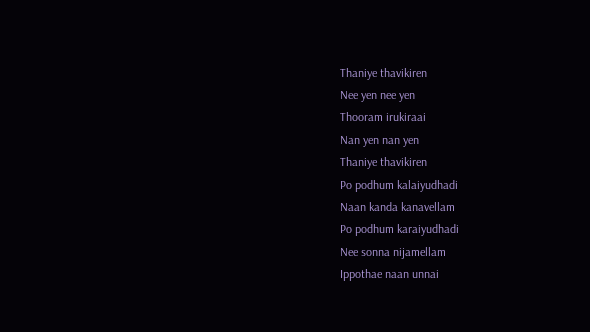Thaniye thavikiren
Nee yen nee yen
Thooram irukiraai
Nan yen nan yen
Thaniye thavikiren
Po podhum kalaiyudhadi
Naan kanda kanavellam
Po podhum karaiyudhadi
Nee sonna nijamellam
Ippothae naan unnai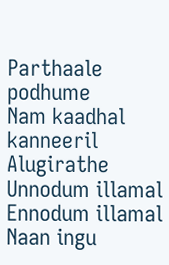Parthaale podhume
Nam kaadhal kanneeril
Alugirathe
Unnodum illamal
Ennodum illamal
Naan ingu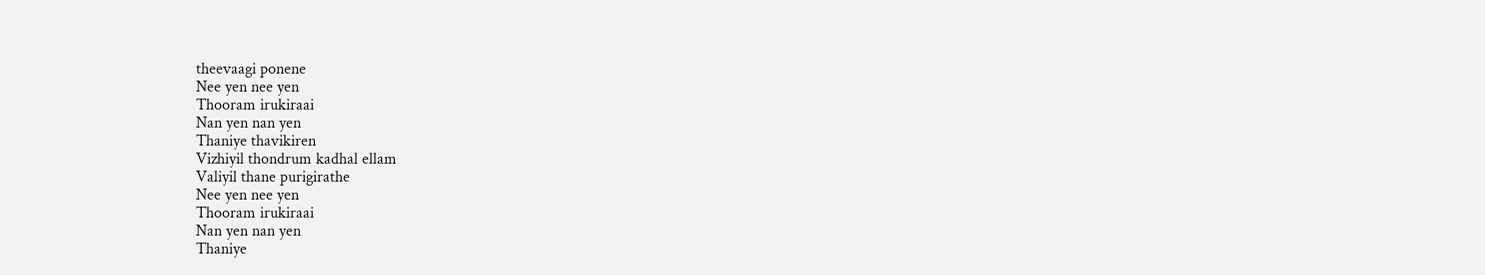theevaagi ponene
Nee yen nee yen
Thooram irukiraai
Nan yen nan yen
Thaniye thavikiren
Vizhiyil thondrum kadhal ellam
Valiyil thane purigirathe
Nee yen nee yen
Thooram irukiraai
Nan yen nan yen
Thaniye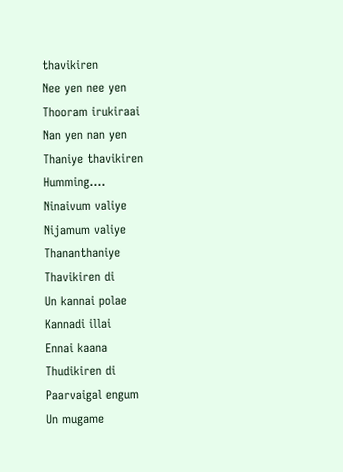thavikiren
Nee yen nee yen
Thooram irukiraai
Nan yen nan yen
Thaniye thavikiren
Humming….
Ninaivum valiye
Nijamum valiye
Thananthaniye
Thavikiren di
Un kannai polae
Kannadi illai
Ennai kaana
Thudikiren di
Paarvaigal engum
Un mugame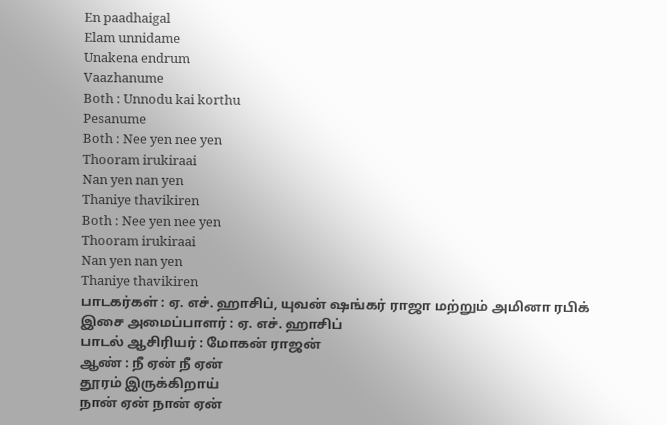En paadhaigal
Elam unnidame
Unakena endrum
Vaazhanume
Both : Unnodu kai korthu
Pesanume
Both : Nee yen nee yen
Thooram irukiraai
Nan yen nan yen
Thaniye thavikiren
Both : Nee yen nee yen
Thooram irukiraai
Nan yen nan yen
Thaniye thavikiren
பாடகர்கள் : ஏ. எச். ஹாசிப், யுவன் ஷங்கர் ராஜா மற்றும் அமினா ரபிக்
இசை அமைப்பாளர் : ஏ. எச். ஹாசிப்
பாடல் ஆசிரியர் : மோகன் ராஜன்
ஆண் : நீ ஏன் நீ ஏன்
தூரம் இருக்கிறாய்
நான் ஏன் நான் ஏன்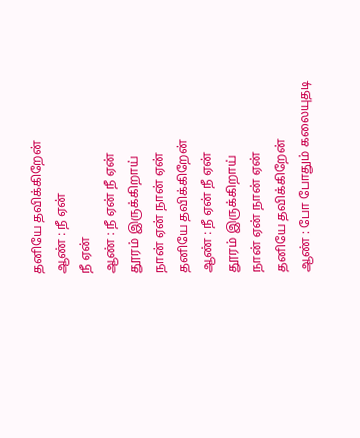தனியே தவிக்கிறேன்
ஆண் : நீ ஏன்
நீ ஏன்
ஆண் : நீ ஏன் நீ ஏன்
தூரம் இருக்கிறாய்
நான் ஏன் நான் ஏன்
தனியே தவிக்கிறேன்
ஆண் : நீ ஏன் நீ ஏன்
தூரம் இருக்கிறாய்
நான் ஏன் நான் ஏன்
தனியே தவிக்கிறேன்
ஆண் : போ போதும் கலையுதடி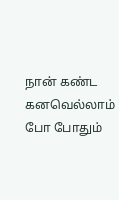நான் கண்ட கனவெல்லாம்
போ போதும்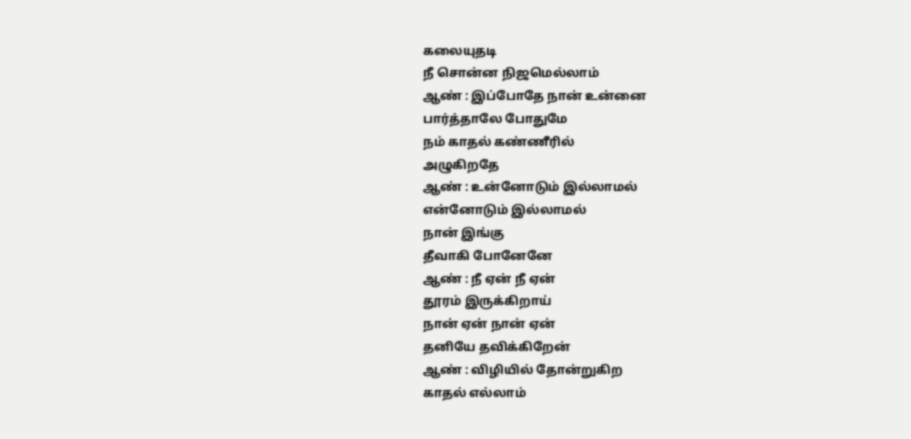கலையுதடி
நீ சொன்ன நிஜமெல்லாம்
ஆண் : இப்போதே நான் உன்னை
பார்த்தாலே போதுமே
நம் காதல் கண்ணீரில்
அழுகிறதே
ஆண் : உன்னோடும் இல்லாமல்
என்னோடும் இல்லாமல்
நான் இங்கு
தீவாகி போனேனே
ஆண் : நீ ஏன் நீ ஏன்
தூரம் இருக்கிறாய்
நான் ஏன் நான் ஏன்
தனியே தவிக்கிறேன்
ஆண் : விழியில் தோன்றுகிற
காதல் எல்லாம்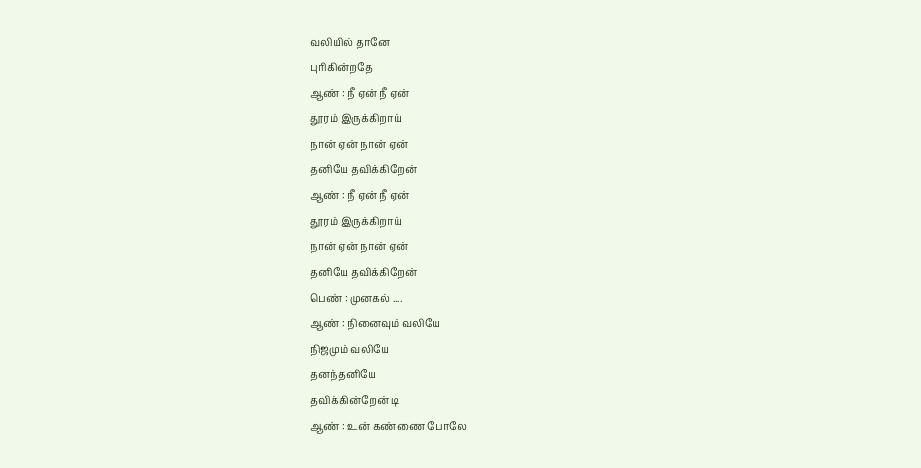வலியில் தானே
புரிகின்றதே
ஆண் : நீ ஏன் நீ ஏன்
தூரம் இருக்கிறாய்
நான் ஏன் நான் ஏன்
தனியே தவிக்கிறேன்
ஆண் : நீ ஏன் நீ ஏன்
தூரம் இருக்கிறாய்
நான் ஏன் நான் ஏன்
தனியே தவிக்கிறேன்
பெண் : முனகல் ....
ஆண் : நினைவும் வலியே
நிஜமும் வலியே
தனந்தனியே
தவிக்கின்றேன் டி
ஆண் : உன் கண்ணை போலே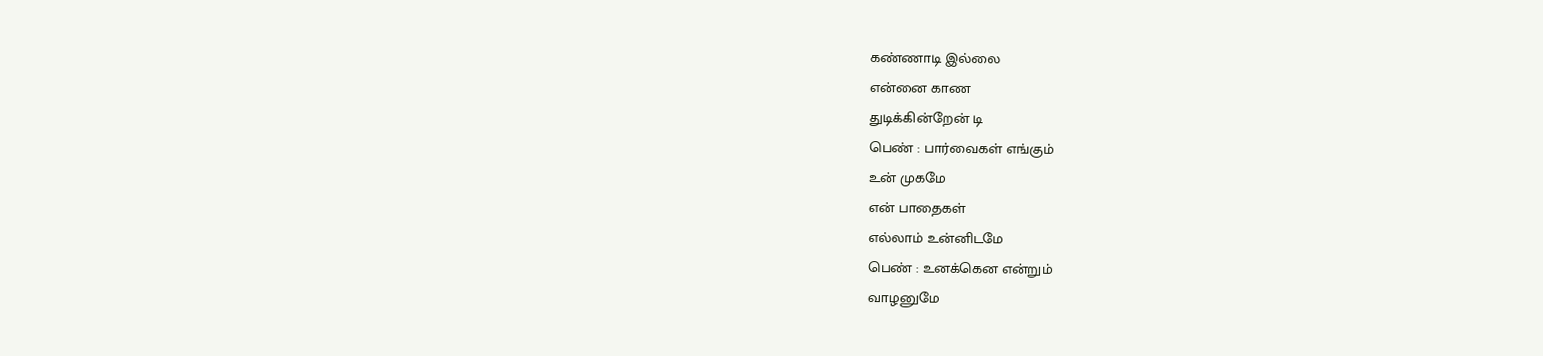கண்ணாடி இல்லை
என்னை காண
துடிக்கின்றேன் டி
பெண் : பார்வைகள் எங்கும்
உன் முகமே
என் பாதைகள்
எல்லாம் உன்னிடமே
பெண் : உனக்கென என்றும்
வாழனுமே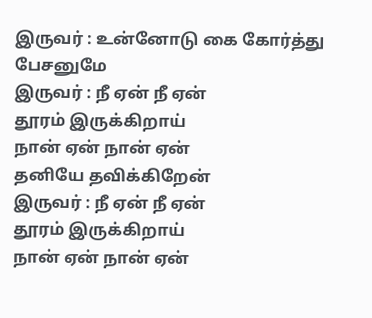இருவர் : உன்னோடு கை கோர்த்து
பேசனுமே
இருவர் : நீ ஏன் நீ ஏன்
தூரம் இருக்கிறாய்
நான் ஏன் நான் ஏன்
தனியே தவிக்கிறேன்
இருவர் : நீ ஏன் நீ ஏன்
தூரம் இருக்கிறாய்
நான் ஏன் நான் ஏன்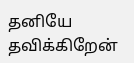தனியே தவிக்கிறேன்